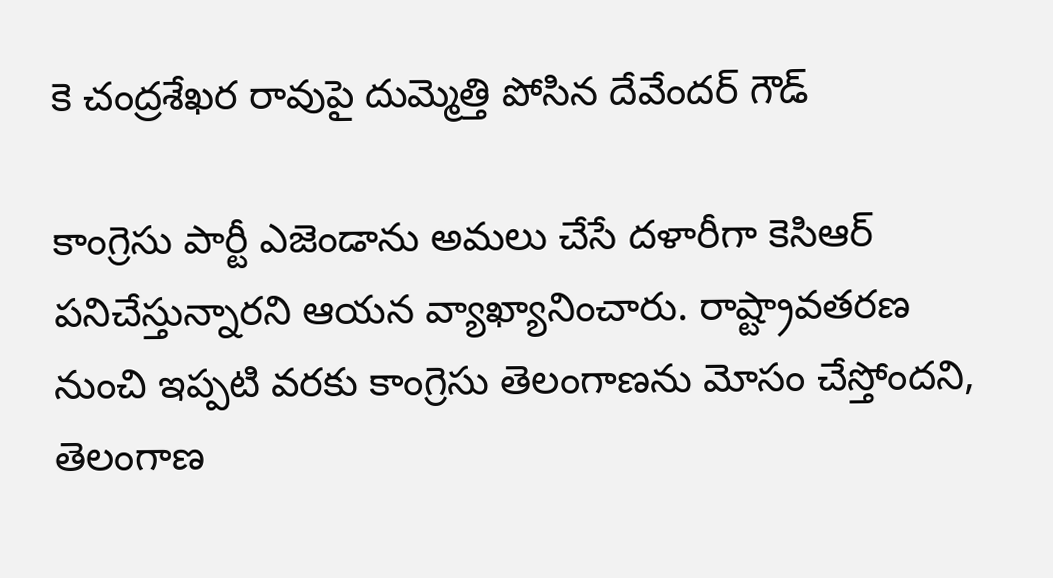కె చంద్రశేఖర రావుపై దుమ్మెత్తి పోసిన దేవేందర్ గౌడ్

కాంగ్రెసు పార్టీ ఎజెండాను అమలు చేసే దళారీగా కెసిఆర్ పనిచేస్తున్నారని ఆయన వ్యాఖ్యానించారు. రాష్ట్రావతరణ నుంచి ఇప్పటి వరకు కాంగ్రెసు తెలంగాణను మోసం చేస్తోందని, తెలంగాణ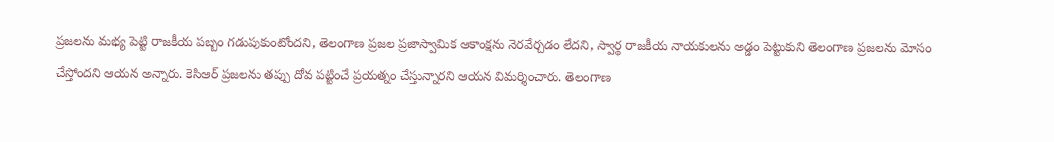ప్రజలను మభ్య పెట్టి రాజకీయ పబ్బం గడుపుకుంటోందని, తెలంగాణ ప్రజల ప్రజాస్వామిక ఆకాంక్షను నెరవేర్చడం లేదని, స్వార్థ రాజకీయ నాయకులను అడ్డం పెట్టుకుని తెలంగాణ ప్రజలను మోసం చేస్తోందని ఆయన అన్నారు. కెసిఆర్ ప్రజలను తప్పు దోవ పట్టించే ప్రయత్నం చేస్తున్నారని ఆయన విమర్శించారు. తెలంగాణ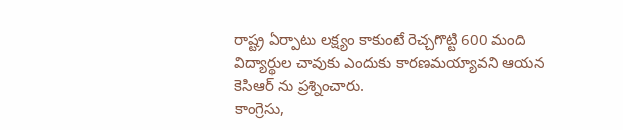రాష్ట్ర ఏర్పాటు లక్ష్యం కాకుంటే రెచ్చగొట్టి 600 మంది విద్యార్థుల చావుకు ఎందుకు కారణమయ్యావని ఆయన కెసిఆర్ ను ప్రశ్నించారు.
కాంగ్రెసు,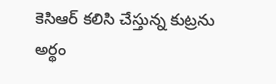కెసిఆర్ కలిసి చేస్తున్న కుట్రను అర్థం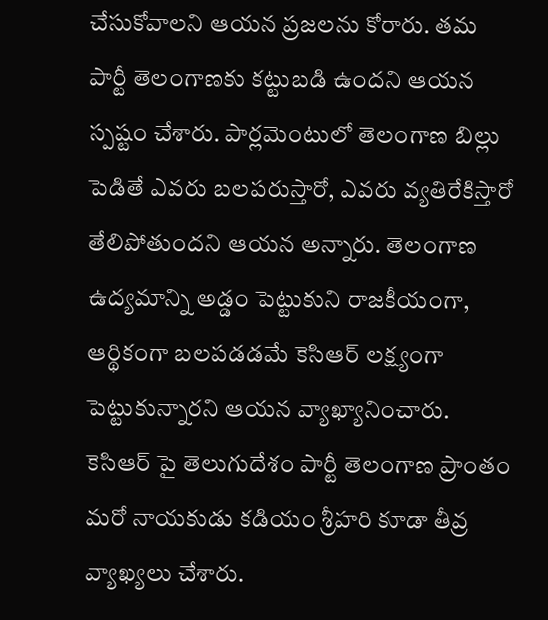చేసుకోవాలని ఆయన ప్రజలను కోరారు. తమ పార్టీ తెలంగాణకు కట్టుబడి ఉందని ఆయన స్పష్టం చేశారు. పార్లమెంటులో తెలంగాణ బిల్లు పెడితే ఎవరు బలపరుస్తారో, ఎవరు వ్యతిరేకిస్తారో తేలిపోతుందని ఆయన అన్నారు. తెలంగాణ ఉద్యమాన్ని అడ్డం పెట్టుకుని రాజకీయంగా, ఆర్థికంగా బలపడడమే కెసిఆర్ లక్ష్యంగా పెట్టుకున్నారని ఆయన వ్యాఖ్యానించారు. కెసిఆర్ పై తెలుగుదేశం పార్టీ తెలంగాణ ప్రాంతం మరో నాయకుడు కడియం శ్రీహరి కూడా తీవ్ర వ్యాఖ్యలు చేశారు.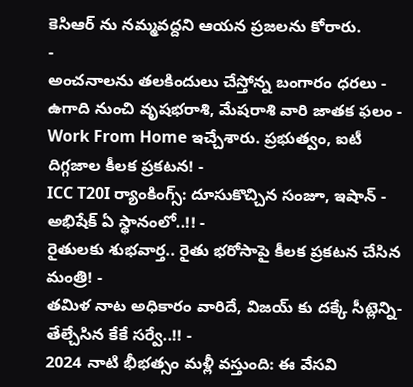కెసిఆర్ ను నమ్మవద్దని ఆయన ప్రజలను కోరారు.
-
అంచనాలను తలకిందులు చేస్తోన్న బంగారం ధరలు -
ఉగాది నుంచి వృషభరాశి, మేషరాశి వారి జాతక ఫలం -
Work From Home ఇచ్చేశారు. ప్రభుత్వం, ఐటీ దిగ్గజాల కీలక ప్రకటన! -
ICC T20I ర్యాంకింగ్స్: దూసుకొచ్చిన సంజూ, ఇషాన్ - అభిషేక్ ఏ స్థానంలో..!! -
రైతులకు శుభవార్త.. రైతు భరోసాపై కీలక ప్రకటన చేసిన మంత్రి! -
తమిళ నాట అధికారం వారిదే, విజయ్ కు దక్కే సీట్లెన్ని- తేల్చేసిన కేకే సర్వే..!! -
2024 నాటి భీభత్సం మళ్లీ వస్తుంది: ఈ వేసవి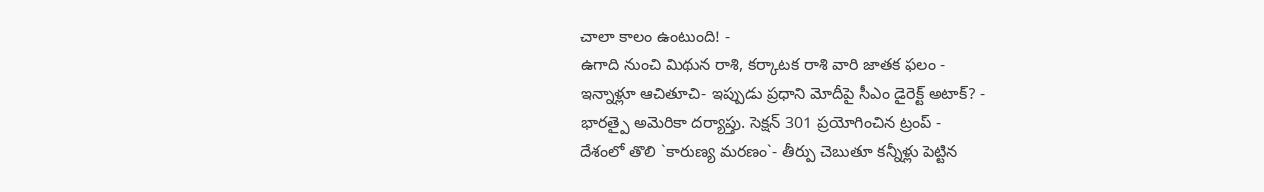చాలా కాలం ఉంటుంది! -
ఉగాది నుంచి మిథున రాశి, కర్కాటక రాశి వారి జాతక ఫలం -
ఇన్నాళ్లూ ఆచితూచి- ఇప్పుడు ప్రధాని మోదీపై సీఎం డైరెక్ట్ అటాక్? -
భారత్పై అమెరికా దర్యాప్తు. సెక్షన్ 301 ప్రయోగించిన ట్రంప్ -
దేశంలో తొలి `కారుణ్య మరణం`- తీర్పు చెబుతూ కన్నీళ్లు పెట్టిన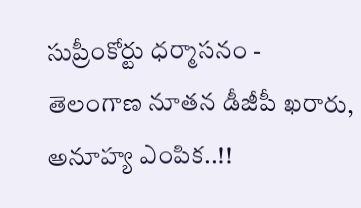సుప్రీంకోర్టు ధర్మాసనం -
తెలంగాణ నూతన డీజీపీ ఖరారు, అనూహ్య ఎంపిక..!!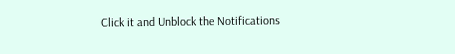Click it and Unblock the Notifications